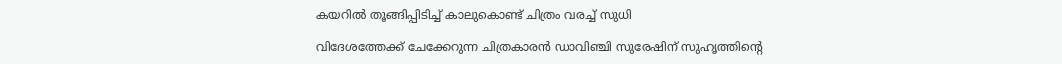കയറിൽ തൂങ്ങിപ്പിടിച്ച് കാലുകൊണ്ട് ചിത്രം വരച്ച് സുധി

വിദേശത്തേക്ക് ചേക്കേറുന്ന ചിത്രകാരൻ ഡാവിഞ്ചി സുരേഷിന് സുഹൃത്തിൻ്റെ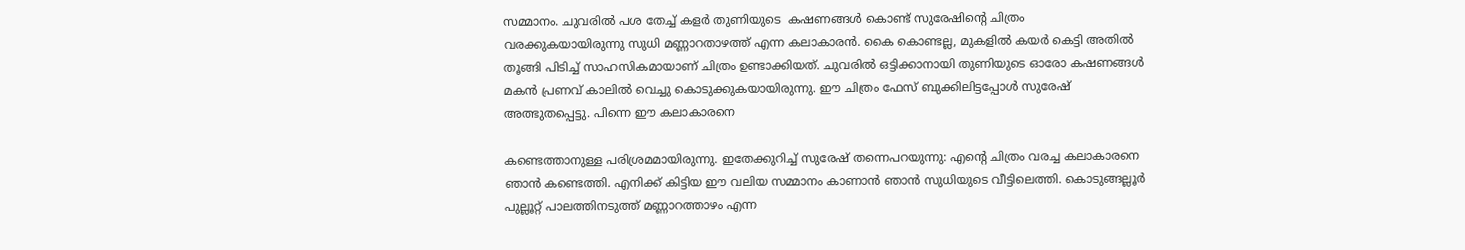സമ്മാനം. ചുവരിൽ പശ തേച്ച് കളർ തുണിയുടെ  കഷണങ്ങൾ കൊണ്ട് സുരേഷിൻ്റെ ചിത്രം വരക്കുകയായിരുന്നു സുധി മണ്ണാറതാഴത്ത് എന്ന കലാകാരൻ. കൈ കൊണ്ടല്ല, മുകളിൽ കയർ കെട്ടി അതിൽ തൂങ്ങി പിടിച്ച് സാഹസികമായാണ് ചിത്രം ഉണ്ടാക്കിയത്. ചുവരിൽ ഒട്ടിക്കാനായി തുണിയുടെ ഓരോ കഷണങ്ങൾ മകൻ പ്രണവ് കാലിൽ വെച്ചു കൊടുക്കുകയായിരുന്നു. ഈ ചിത്രം ഫേസ് ബുക്കിലിട്ടപ്പോൾ സുരേഷ് അത്ഭുതപ്പെട്ടു. പിന്നെ ഈ കലാകാരനെ

കണ്ടെത്താനുള്ള പരിശ്രമമായിരുന്നു. ഇതേക്കുറിച്ച് സുരേഷ് തന്നെപറയുന്നു: എൻ്റെ ചിത്രം വരച്ച കലാകാരനെ ഞാന്‍ കണ്ടെത്തി. എനിക്ക്‌ കിട്ടിയ ഈ വലിയ സമ്മാനം കാണാന്‍ ഞാന്‍ സുധിയുടെ വീട്ടിലെത്തി. കൊടുങ്ങല്ലൂര്‍ പുല്ലൂറ്റ് പാലത്തിനടുത്ത് മണ്ണാറത്താഴം എന്ന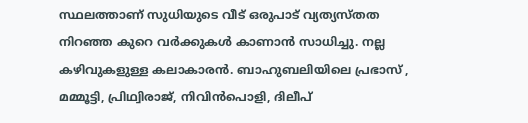സ്ഥലത്താണ് സുധിയുടെ വീട് ഒരുപാട് വ്യത്യസ്തത നിറഞ്ഞ കുറെ വര്‍ക്കുകള്‍ കാണാന്‍ സാധിച്ചു. നല്ല കഴിവുകളുള്ള കലാകാരന്‍. ബാഹുബലിയിലെ പ്രഭാസ് , മമ്മൂട്ടി, പ്രിഥ്വിരാജ്, നിവിന്‍പൊളി, ദിലീപ്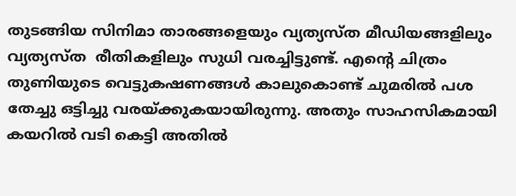തുടങ്ങിയ സിനിമാ താരങ്ങളെയും വ്യത്യസ്ത മീഡിയങ്ങളിലും വ്യത്യസ്ത  രീതികളിലും സുധി വരച്ചിട്ടുണ്ട്. എന്‍റെ ചിത്രം തുണിയുടെ വെട്ടുകഷണങ്ങള്‍ കാലുകൊണ്ട് ചുമരില്‍ പശ തേച്ചു ഒട്ടിച്ചു വരയ്ക്കുകയായിരുന്നു. അതും സാഹസികമായി കയറില്‍ വടി കെട്ടി അതില്‍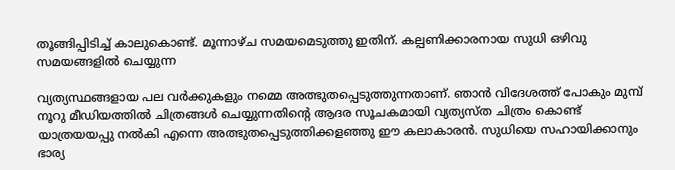തൂങ്ങിപ്പിടിച്ച്‌ കാലുകൊണ്ട്. മൂന്നാഴ്ച സമയമെടുത്തു ഇതിന്. കല്പണിക്കാരനായ സുധി ഒഴിവു സമയങ്ങളില്‍ ചെയ്യുന്ന

വ്യത്യസ്ഥങ്ങളായ പല വര്‍ക്കുകളും നമ്മെ അത്ഭുതപ്പെടുത്തുന്നതാണ്. ഞാന്‍ വിദേശത്ത് പോകും മുമ്പ് നൂറു മീഡിയത്തിൽ ചിത്രങ്ങൾ ചെയ്യുന്നതിന്‍റെ ആദര സൂചകമായി വ്യത്യസ്ത ചിത്രം കൊണ്ട് യാത്രയയപ്പു നല്‍കി എന്നെ അത്ഭുതപ്പെടുത്തിക്കളഞ്ഞു ഈ കലാകാരന്‍. സുധിയെ സഹായിക്കാനും ഭാര്യ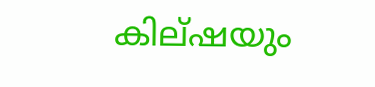കില്ഷയും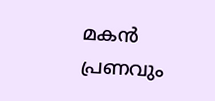മകന്‍ പ്രണവും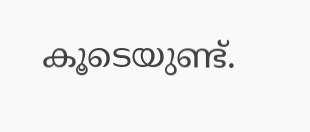കൂടെയുണ്ട്.